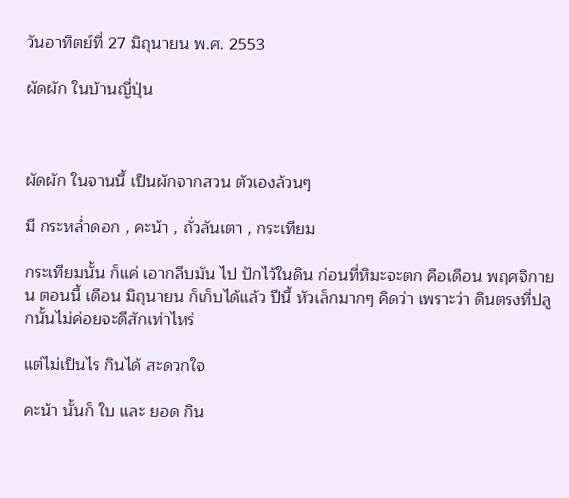วันอาทิตย์ที่ 27 มิถุนายน พ.ศ. 2553

ผัดผัก ในบ้านญี่ปุ่น



ผัดผัก ในจานนี้ เป็นผักจากสวน ตัวเองล้วนๆ

มี กระหล่ำดอก , คะน้า , ถั่วลันเตา , กระเทียม

กระเทียมนั้น ก็แค่ เอากลีบมัน ไป ปักไว้ในดิน ก่อนที่หิมะจะตก คือเดือน พฤศจิกายน ตอนนี้ เดือน มิถุนายน ก็เก็บได้แล้ว ปีนี้ หัวเล็กมากๆ คิดว่า เพราะว่า ดินตรงที่ปลูกนั้นไม่ค่อยจะดีสักเท่าไหร่

แต่ไม่เป็นไร กินได้ สะดวกใจ

คะน้า นั้นก็ ใบ และ ยอด กิน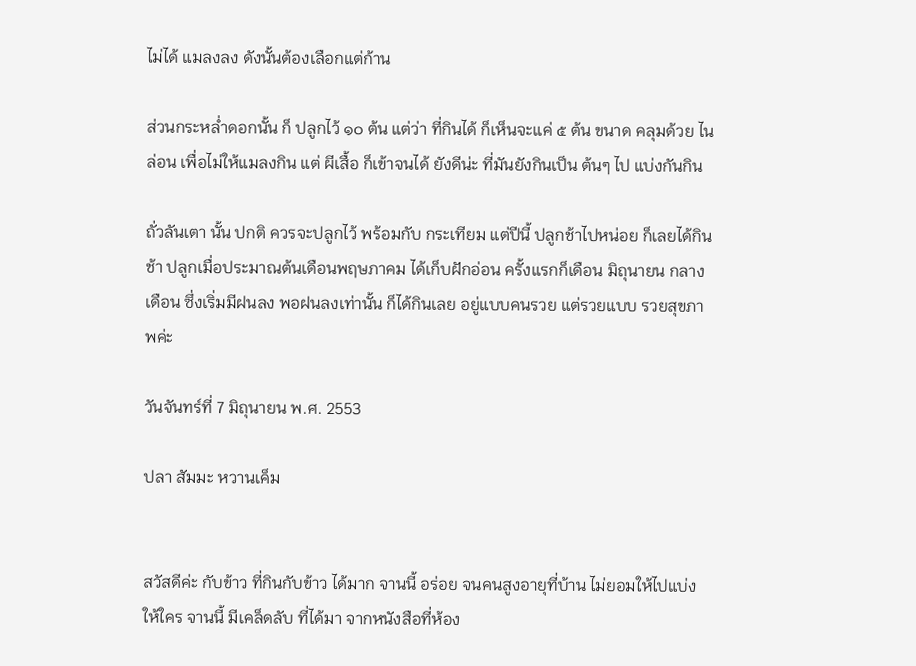ไม่ได้ แมลงลง ดังนั้นต้องเลือกแต่ก้าน

ส่วนกระหล่ำดอกนั้น ก็ ปลูกไว้ ๑๐ ต้น แต่ว่า ที่กินได้ ก็เห็นจะแค่ ๕ ต้น ขนาด คลุมด้วย ไนล่อน เพื่อไม่ให้แมลงกิน แต่ ผีเสื้อ ก็เข้าจนได้ ยังดีน่ะ ที่มันยังกินเป็น ต้นๆ ไป แบ่งกันกิน

ถั่วลันเตา นั้น ปกติ ควรจะปลูกไว้ พร้อมกับ กระเทียม แต่ปีนี้ ปลูกช้าไปหน่อย ก็เลยได้กินช้า ปลูกเมื่อประมาณต้นเดือนพฤษภาคม ได้เก็บฝักอ่อน ครั้งแรกก็เดือน มิถุนายน กลางเดือน ซึ่งเริ่มมีฝนลง พอฝนลงเท่านั้น ก็ได้กินเลย อยู่แบบคนรวย แต่รวยแบบ รวยสุขภาพค่ะ

วันจันทร์ที่ 7 มิถุนายน พ.ศ. 2553

ปลา สัมมะ หวานเค็ม


สวัสดีค่ะ กับข้าว ที่กินกับข้าว ได้มาก จานนี้ อร่อย จนคนสูงอายุที่บ้าน ไม่ยอมให้ไปแบ่งให้ใคร จานนี้ มีเคล็ดลับ ที่ได้มา จากหนังสือที่ห้อง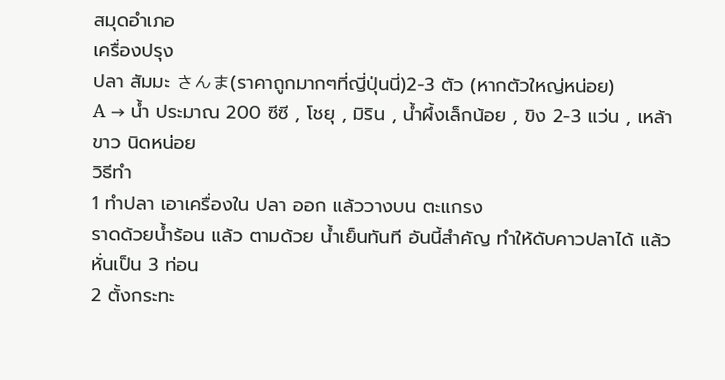สมุดอำเภอ
เครื่องปรุง
ปลา สัมมะ さんま(ราคาถูกมากๆที่ญี่ปุ่นนี่)2-3 ตัว (หากตัวใหญ่หน่อย)
A → น้ำ ประมาณ 200 ซีซี , โชยุ , มิริน , น้ำผึ้งเล็กน้อย , ขิง 2-3 แว่น , เหล้าขาว นิดหน่อย
วิธีทำ
1 ทำปลา เอาเครื่องใน ปลา ออก แล้ววางบน ตะแกรง
ราดด้วยน้ำร้อน แล้ว ตามด้วย น้ำเย็นทันที อันนี้สำคัญ ทำให้ดับคาวปลาได้ แล้วหั่นเป็น 3 ท่อน
2 ตั้งกระทะ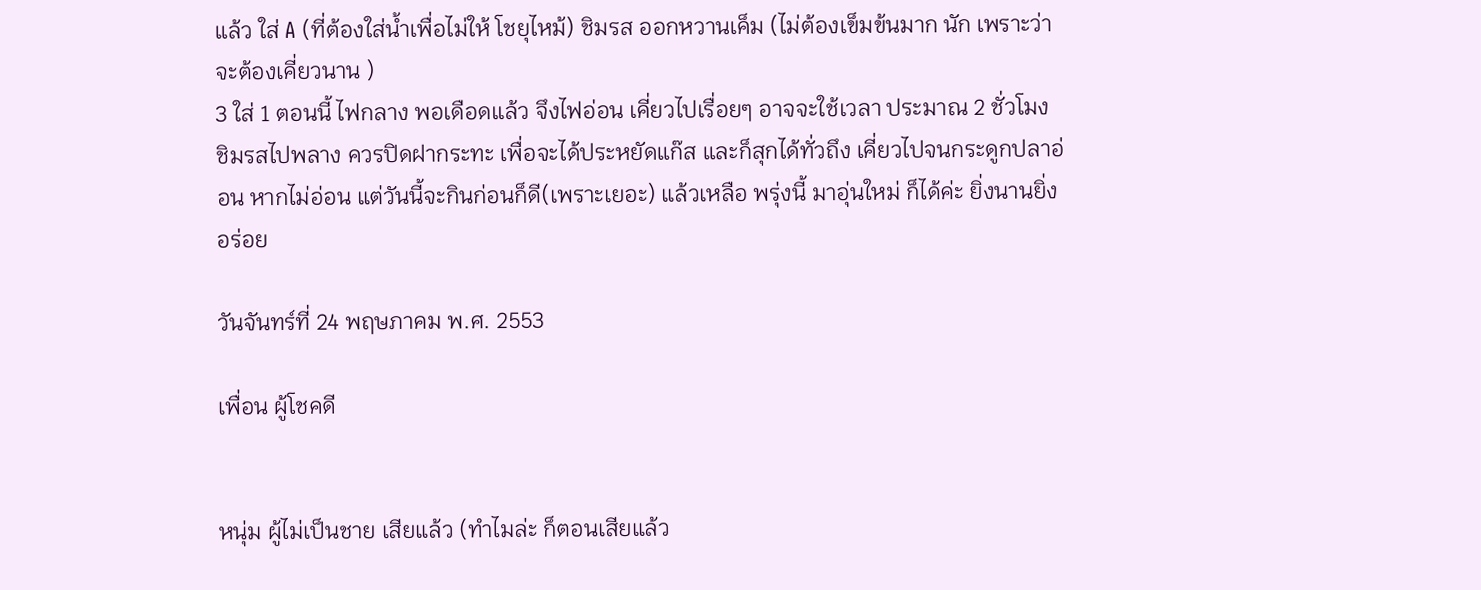แล้ว ใส่ A (ที่ต้องใส่น้ำเพื่อไม่ให้ โชยุไหม้) ชิมรส ออกหวานเค็ม (ไม่ต้องเข็มข้นมาก นัก เพราะว่า จะต้องเคี่ยวนาน )
3 ใส่ 1 ตอนนี้ ไฟกลาง พอเดือดแล้ว จึงไฟอ่อน เคี่ยวไปเรื่อยๆ อาจจะใช้เวลา ประมาณ 2 ชั่วโมง ชิมรสไปพลาง ควรปิดฝากระทะ เพื่อจะได้ประหยัดแก๊ส และก็สุกได้ทั่วถึง เคี่ยวไปจนกระดูกปลาอ่อน หากไม่อ่อน แต่วันนี้จะกินก่อนก็ดี(เพราะเยอะ) แล้วเหลือ พรุ่งนี้ มาอุ่นใหม่ ก็ได้ค่ะ ยิ่งนานยิ่งอร่อย

วันจันทร์ที่ 24 พฤษภาคม พ.ศ. 2553

เพื่อน ผู้โชคดี


หนุ่ม ผู้ไม่เป็นชาย เสียแล้ว (ทำไมล่ะ ก็ตอนเสียแล้ว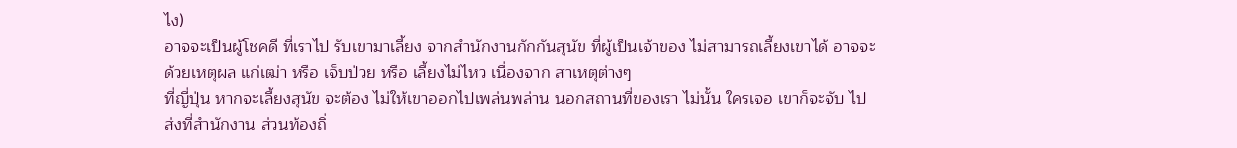ไง)
อาจจะเป็นผู้โชคดี ที่เราไป รับเขามาเลี้ยง จากสำนักงานกักกันสุนัข ที่ผู้เป็นเจ้าของ ไม่สามารถเลี้ยงเขาได้ อาจจะด้วยเหตุผล แก่เฒ่า หรือ เจ็บป่วย หรือ เลี้ยงไม่ไหว เนื่องจาก สาเหตุต่างๆ
ที่ญี่ปุ่น หากจะเลี้ยงสุนัข จะต้อง ไม่ให้เขาออกไปเพล่นพล่าน นอกสถานที่ของเรา ไม่นั้น ใครเจอ เขาก็จะจับ ไปส่งที่สำนักงาน ส่วนท้องถิ่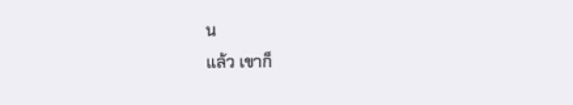น
แล้ว เขาก็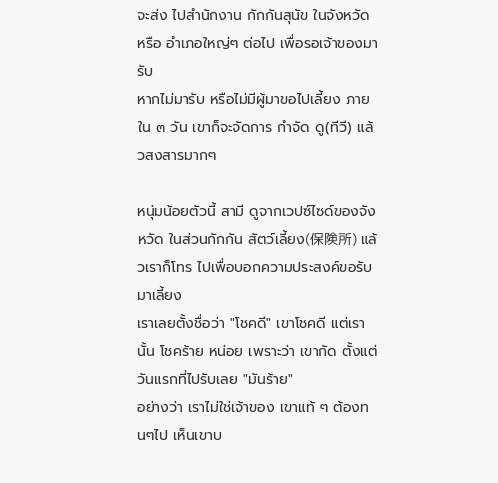จะส่ง ไปสำนักงาน กักกันสุนัข ในจังหวัด หรือ อำเภอใหญ่ๆ ต่อไป เพื่อรอเจ้าของมารับ
หากไม่มารับ หรือไม่มีผู้มาขอไปเลี้ยง ภายใน ๓ วัน เขาก็จะจัดการ กำจัด ดู(ทีวี) แล้วสงสารมากๆ

หนุ่มน้อยตัวนี้ สามี ดูจากเวปซ์ไซด์ของจังหวัด ในส่วนกักกัน สัตว์เลี้ยง(保険所) แล้วเราก็โทร ไปเพื่อบอกความประสงค์ขอรับมาเลี้ยง
เราเลยตั้งชื่อว่า "โชคดี" เขาโชคดี แต่เรานั้น โชคร้าย หน่อย เพราะว่า เขากัด ตั้งแต่วันแรกที่ไปรับเลย "มันร้าย"
อย่างว่า เราไม่ใช่เจ้าของ เขาแท้ ๆ ต้องทนๆไป เห็นเขาบ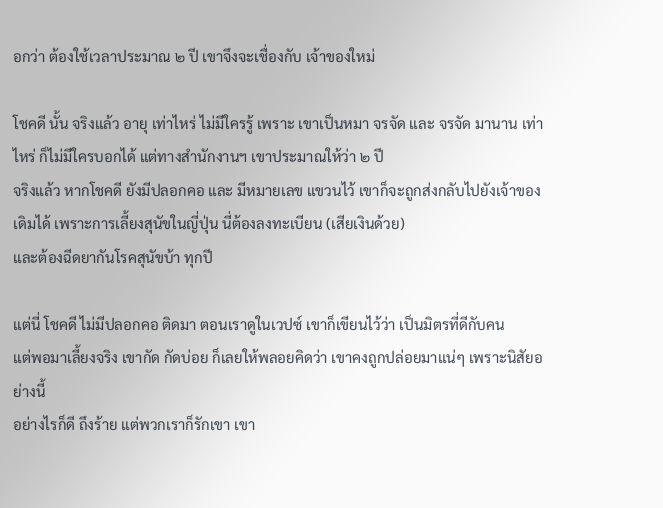อกว่า ต้องใช้เวลาประมาณ ๒ ปี เขาจึงจะเชื่องกับ เจ้าของใหม่

โชคดี นั้น จริงแล้ว อายุ เท่าไหร่ ไม่มีใครรู้ เพราะ เขาเป็นหมา จรจัด และ จรจัด มานาน เท่าไหร่ ก็ไม่มีใครบอกได้ แต่ทางสำนักงานฯ เขาประมาณให้ว่า ๒ ปี
จริงแล้ว หากโชคดี ยังมีปลอกคอ และ มีหมายเลข แขวนไว้ เขาก็จะถูกส่งกลับไปยังเจ้าของเดิมได้ เพราะการเลี้ยงสุนัขในญี่ปุ่น นี่ต้องลงทะเบียน (เสียเงินด้วย)
และต้องฉีดยากันโรคสุนัขบ้า ทุกปี

แต่นี่ โชคดี ไม่มีปลอกคอ ติดมา ตอนเราดูในเวปซ์ เขาก็เขียนไว้ว่า เป็นมิตรที่ดีกับคน
แต่พอมาเลี้ยงจริง เขากัด กัดบ่อย ก็เลยให้พลอยคิดว่า เขาคงถูกปล่อยมาแน่ๆ เพราะนิสัยอย่างนี้
อย่างไรก็ดี ถึงร้าย แต่พวกเราก็รักเขา เขา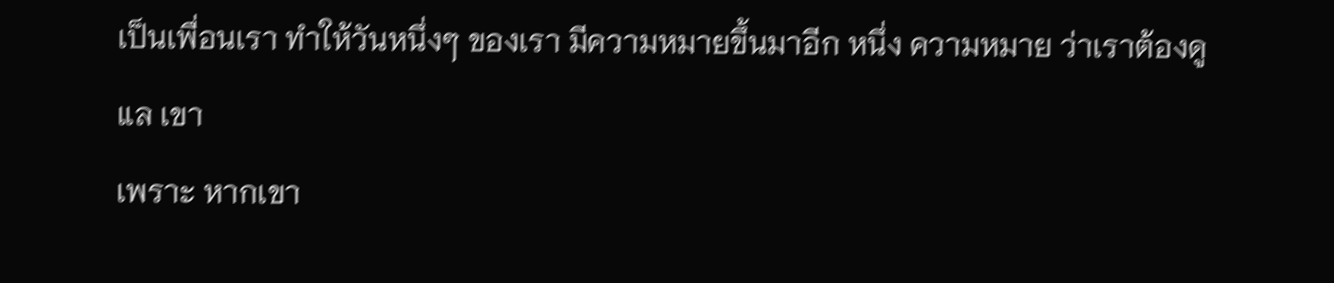เป็นเพื่อนเรา ทำให้วันหนึ่งๆ ของเรา มีความหมายขึ้นมาอีก หนึ่ง ความหมาย ว่าเราต้องดูแล เขา
เพราะ หากเขา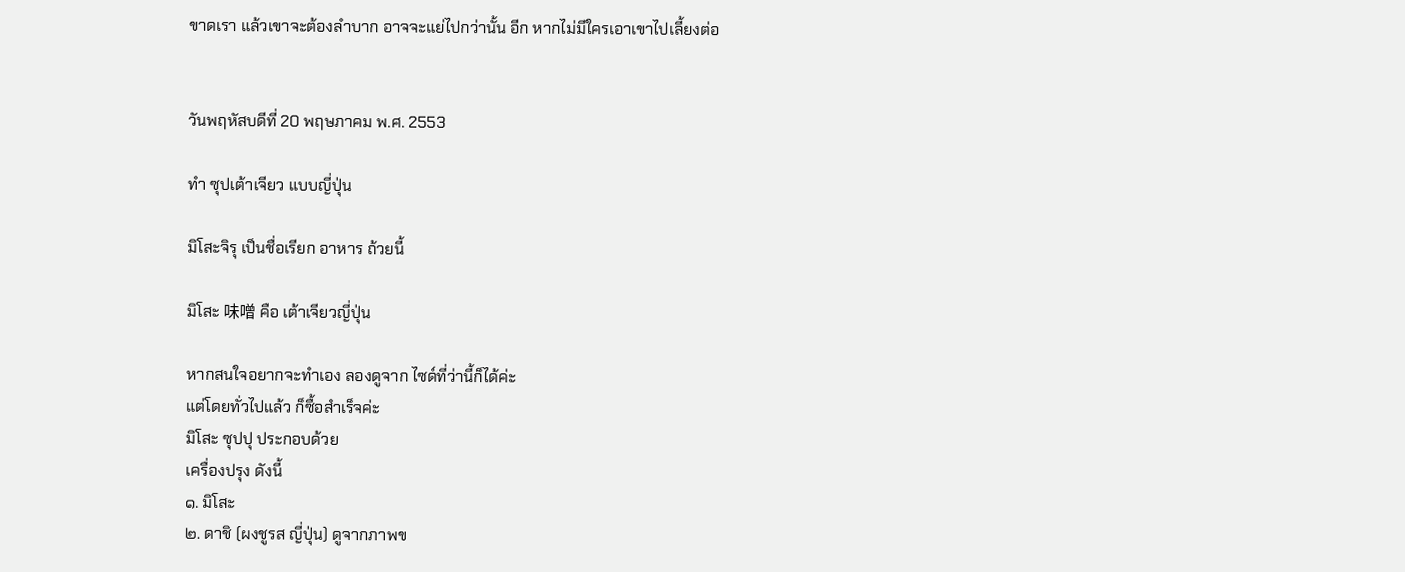ขาดเรา แล้วเขาจะต้องลำบาก อาจจะแย่ไปกว่านั้น อีก หากไม่มีใครเอาเขาไปเลี้ยงต่อ


วันพฤหัสบดีที่ 20 พฤษภาคม พ.ศ. 2553

ทำ ซุปเต้าเจียว แบบญี่ปุ่น

มิโสะจิรุ เป็นชื่อเรียก อาหาร ถ้วยนี้

มิโสะ 味噌 คือ เต้าเจียวญี่ปุ่น

หากสนใจอยากจะทำเอง ลองดูจาก ไซด์ที่ว่านี้ก็ได้ค่ะ
แต่โดยทั่วไปแล้ว ก็ซื้อสำเร็จค่ะ
มิโสะ ซุปปุ ประกอบด้วย
เครื่องปรุง ดังนี้
๑. มิโสะ
๒. ดาชิ (ผงชูรส ญี่ปุ่น) ดูจากภาพข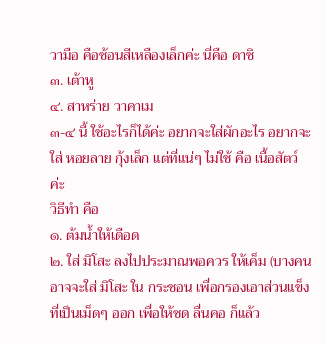วามือ คือช้อนสีเหลืองเล็กค่ะ นี่คือ ดาชิ
๓. เต้าหู
๔. สาหร่าย วาคาเม
๓-๔ นี้ ใช้อะไรก็ได้ค่ะ อยากจะใส่ผักอะไร อยากจะใส่ หอยลาย กุ้งเล็ก แต่ที่แน่ๆ ไม่ใช้ คือ เนื้อสัตว์ ค่ะ
วิธีทำ คือ
๑. ต้มน้ำให้เดือด
๒. ใส่ มิโสะ ลงไปประมาณพอควร ให้เค็ม (บางคนอาจจะใส่ มิโสะ ใน กระชอน เพื่อกรองเอาส่วนแข็ง ที่เป็นเม็ดๆ ออก เพื่อให้ซด ลื่นคอ ก็แล้ว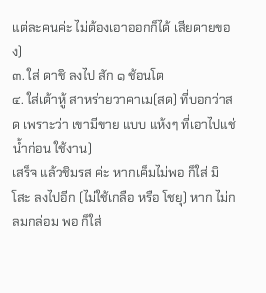แต่ละคนค่ะ ไม่ต้องเอาออกก็ได้ เสียดายของ)
๓. ใส่ ดาชิ ลงไป สัก ๑ ช้อนโต
๔. ใส่เต้าหู้ สาหร่ายวาคาเม(สด) ที่บอกว่าสด เพราะว่า เขามีขาย แบบ แห้งๆ ที่เอาไปแช่น้ำก่อน ใช้งาน)
เสร็จ แล้วชิมรส ค่ะ หากเค็มไม่พอ ก็ใส่ มิโสะ ลงไปอีก (ไม่ใช้เกลือ หรือ โชยุ) หาก ไม่กลมกล่อม พอ ก็ใส่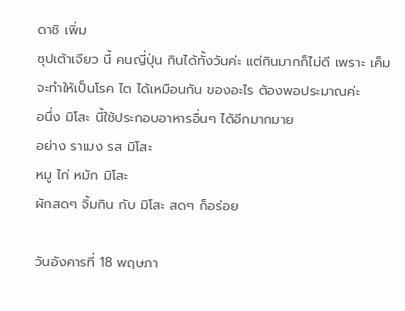ดาชิ เพิ่ม
ซุปเต้าเจียว นี้ คนญี่ปุ่น กินได้ทั้งวันค่ะ แต่กินมากก็ไม่ดี เพราะ เค็ม จะทำให้เป็นโรค ไต ได้เหมือนกัน ของอะไร ต้องพอประมาณค่ะ
อนึ่ง มิโสะ นี้ใช้ประกอบอาหารอื่นๆ ได้อีกมากมาย
อย่าง ราเมง รส มิโสะ
หมู ไก่ หมัก มิโสะ
ผักสดๆ จิ้มกิน กับ มิโสะ สดๆ ก็อร่อย

วันอังคารที่ 18 พฤษภา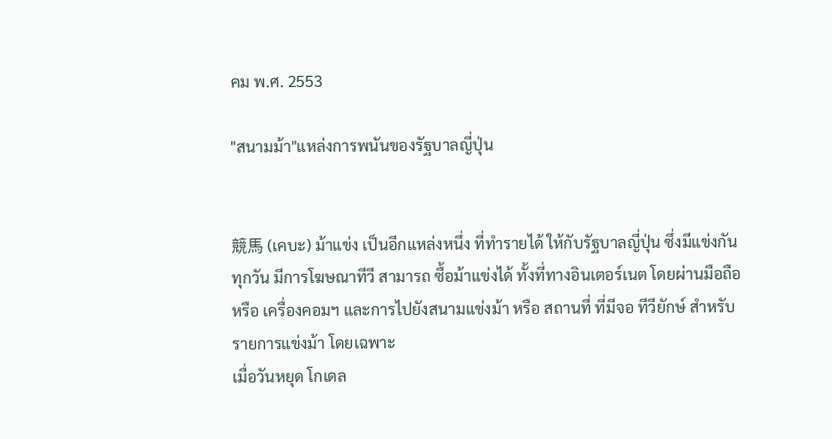คม พ.ศ. 2553

"สนามม้า"แหล่งการพนันของรัฐบาลญี่ปุ่น


競馬 (เคบะ) ม้าแข่ง เป็นอีกแหล่งหนึ่ง ที่ทำรายได้ ให้กับรัฐบาลญี่ปุ่น ซึ่งมีแข่งกันทุกวัน มีการโฆษณาทีวี สามารถ ซื้อม้าแข่งได้ ทั้งที่ทางอินเตอร์เนต โดยผ่านมือถือ หรือ เครื่องคอมฯ และการไปยังสนามแข่งม้า หรือ สถานที่ ที่มีจอ ทีวียักษ์ สำหรับ รายการแข่งม้า โดยเฉพาะ
เมื่อวันหยุด โกเดล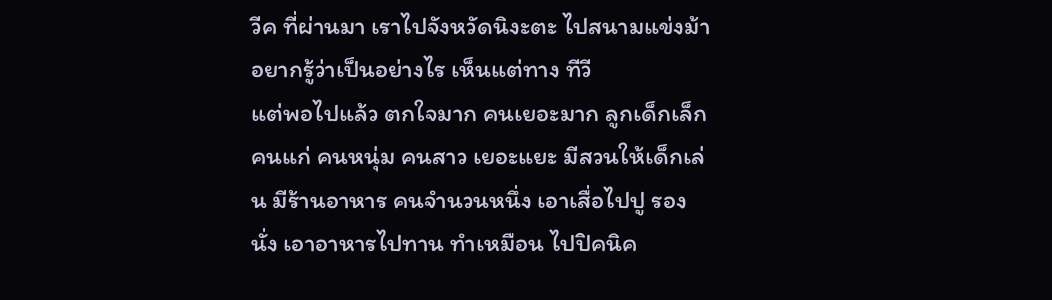วีค ที่ผ่านมา เราไปจังหวัดนิงะตะ ไปสนามแข่งม้า อยากรู้ว่าเป็นอย่างไร เห็นแต่ทาง ทีวี
แต่พอไปแล้ว ตกใจมาก คนเยอะมาก ลูกเด็กเล็ก คนแก่ คนหนุ่ม คนสาว เยอะแยะ มีสวนให้เด็กเล่น มีร้านอาหาร คนจำนวนหนึ่ง เอาเสื่อไปปู รองนั่ง เอาอาหารไปทาน ทำเหมือน ไปปิคนิค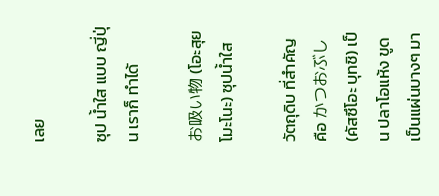เลย

ซุป น้ำใส แบบ ญี่ปุ่น เราก็ ทำได้

お吸い物 (โอะสุย โมะโนะ) ซุปน้ำใส

วัตถุดิบ ที่สำคัญ คือ かつおぶし (คัสซึโอะ บุทชิ) เป็น ปลาโอแห้ง ขูดเป็นแผ่นบางๆ มา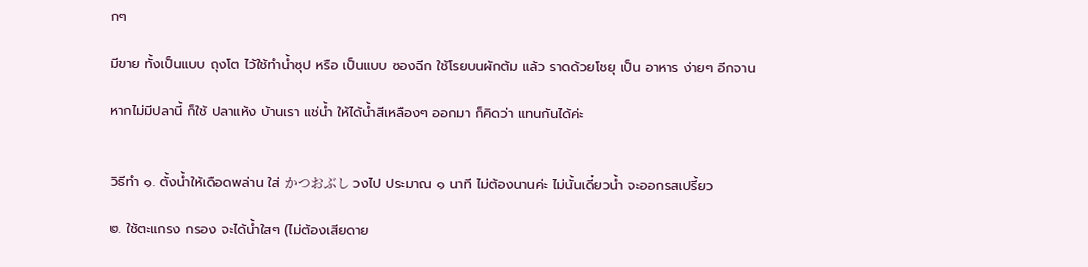กๆ

มีขาย ทั้งเป็นแบบ ถุงโต ไว้ใช้ทำน้ำซุป หรือ เป็นแบบ ซองฉีก ใช้โรยบนผักต้ม แล้ว ราดด้วยโชยุ เป็น อาหาร ง่ายๆ อีกจาน

หากไม่มีปลานี้ ก็ใช้ ปลาแห้ง บ้านเรา แช่น้ำ ให้ได้น้ำสีเหลืองๆ ออกมา ก็คิดว่า แทนกันได้ค่ะ


วิธีทำ ๑. ตั้งน้ำให้เดือดพล่าน ใส่ かつおぶし วงไป ประมาณ ๑ นาที ไม่ต้องนานค่ะ ไม่นั้นเดี๋ยวน้ำ จะออกรสเปรี้ยว

๒. ใช้ตะแกรง กรอง จะได้น้ำใสๆ (ไม่ต้องเสียดาย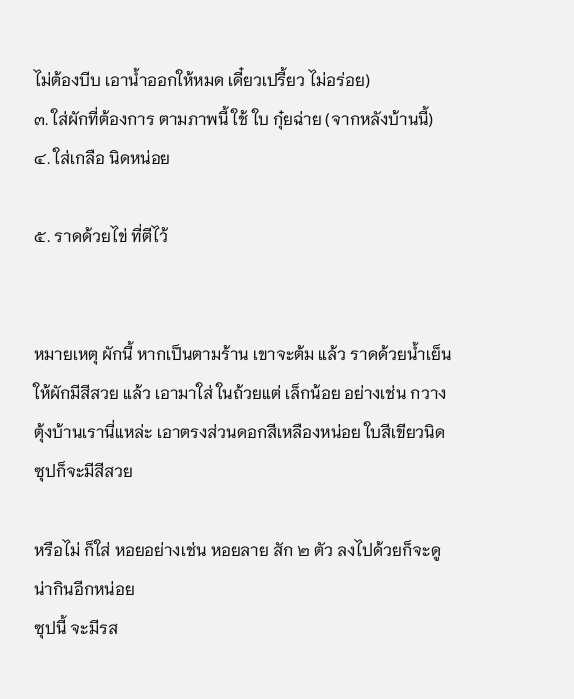ไม่ต้องบีบ เอาน้ำออกให้หมด เดี๋ยวเปรี้ยว ไม่อร่อย)
๓. ใส่ผักที่ต้องการ ตามภาพนี้ ใช้ ใบ กุ๋ยฉ่าย (จากหลังบ้านนี้)
๔. ใส่เกลือ นิดหน่อย

๕. ราดด้วยไข่ ที่ตีไว้


หมายเหตุ ผักนี้ หากเป็นตามร้าน เขาจะต้ม แล้ว ราดด้วยน้ำเย็น ให้ผักมีสีสวย แล้ว เอามาใส่ ในถ้วยแต่ เล็กน้อย อย่างเช่น กวางตุ้งบ้านเรานี่แหล่ะ เอาตรงส่วนดอกสีเหลืองหน่อย ใบสีเขียวนิด ซุปก็จะมีสีสวย

หรือไม่ ก็ใส่ หอยอย่างเช่น หอยลาย สัก ๒ ตัว ลงไปด้วยก็จะดูน่ากินอีกหน่อย
ซุปนี้ จะมีรส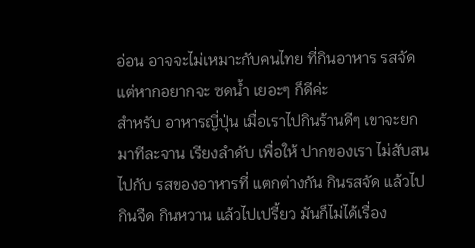อ่อน อาจจะไม่เหมาะกับคนไทย ที่กินอาหาร รสจัด แต่หากอยากจะ ซดน้ำ เยอะๆ ก็ดีค่ะ
สำหรับ อาหารญี่ปุ่น เมื่อเราไปกินร้านดีๆ เขาจะยกมาทีละจาน เรียงลำดับ เพื่อให้ ปากของเรา ไม่สับสน ไปกับ รสของอาหารที่ แตกต่างกัน กินรสจัด แล้วไปกินจืด กินหวาน แล้วไปเปรี้ยว มันก็ไม่ได้เรื่อง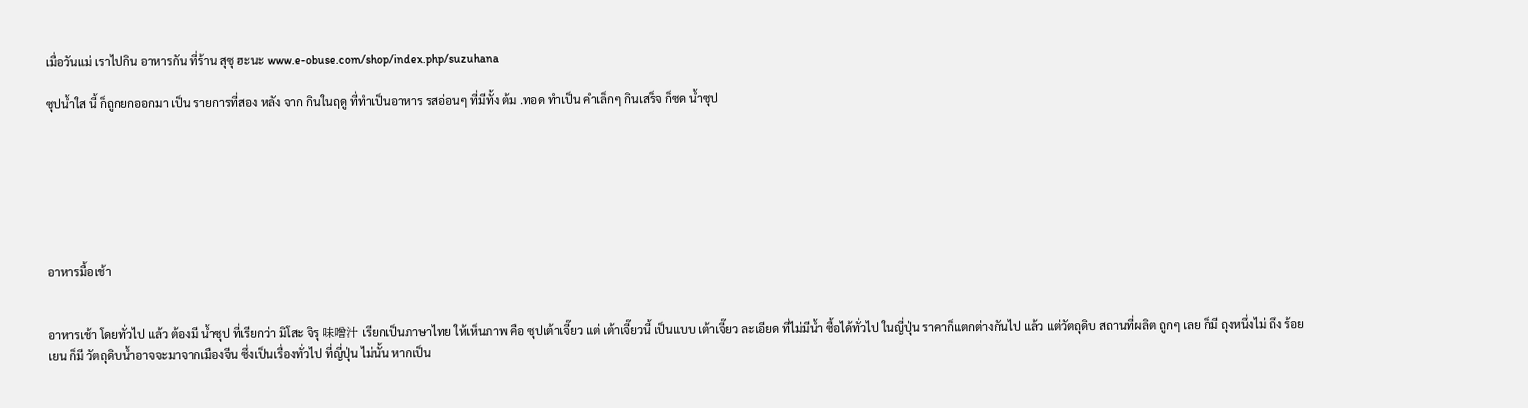เมื่อวันแม่ เราไปกิน อาหารกัน ที่ร้าน สุซุ ฮะนะ www.e-obuse.com/shop/index.php/suzuhana

ซุปน้ำใส นี้ ก็ถูกยกออกมา เป็น รายการที่สอง หลัง จาก กินในฤดู ที่ทำเป็นอาหาร รสอ่อนๆ ที่มีทั้ง ต้ม .ทอด ทำเป็น คำเล็กๆ กินเสร็จ ก็ซด น้ำซุป







อาหารมื้อเช้า


อาหารเช้า โดยทั่วไป แล้ว ต้องมี น้ำซุป ที่เรียกว่า มิโสะ จิรุ 味噌汁 เรียกเป็นภาษาไทย ให้เห็นภาพ คือ ซุปเต้าเจี๊ยว แต่ เต้าเจี๊ยวนี้ เป็นแบบ เต้าเจี๊ยว ละเอียด ที่ไม่มีน้ำ ซื้อได้ทั่วไป ในญี่ปุ่น ราคาก็แตกต่างกันไป แล้ว แต่วัตถุดิบ สถานที่ผลิต ถูกๆ เลย ก็มี ถุงหนึ่งไม่ ถึง ร้อยเยน ก็มี วัตถุดิบน้ำอาจจะมาจากเมืองจีน ซึ่งเป็นเรื่องทั่วไป ที่ญี่ปุ่น ไม่นั้น หากเป็น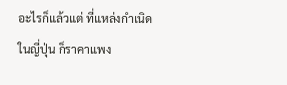อะไรก็แล้วแต่ ที่แหล่งกำเนิด ในญี่ปุ่น ก็ราคาแพง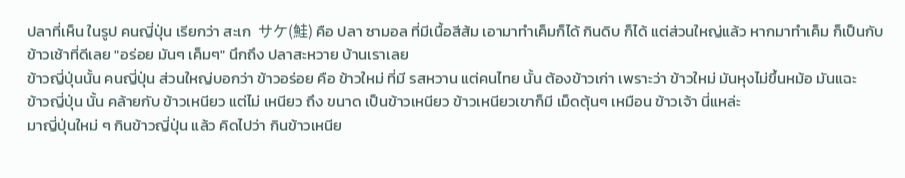ปลาที่เห็น ในรูป คนญี่ปุ่น เรียกว่า สะเก  サケ(鮭) คือ ปลา ซามอล ที่มีเนื้อสีส้ม เอามาทำเค็มก็ได้ กินดิบ ก็ได้ แต่ส่วนใหญ่แล้ว หากมาทำเค็ม ก็เป็นกับข้าวเช้าที่ดีเลย "อร่อย มันๆ เค็มๆ" นึกถึง ปลาสะหวาย บ้านเราเลย
ข้าวญี่ปุ่นนั้น คนญี่ปุ่น ส่วนใหญ่บอกว่า ข้าวอร่อย คือ ข้าวใหม่ ที่มี รสหวาน แต่คนไทย นั้น ต้องข้าวเก่า เพราะว่า ข้าวใหม่ มันหุงไม่ขึ้นหม้อ มันแฉะ
ข้าวญี่ปุ่น นั้น คล้ายกับ ข้าวเหนียว แต่ไม่ เหนียว ถึง ขนาด เป็นข้าวเหนียว ข้าวเหนียวเขาก็มี เม็ดตุ้นๆ เหมือน ข้าวเจ้า นี่แหล่ะ
มาญี่ปุ่นใหม่ ๆ กินข้าวญี่ปุ่น แล้ว คิดไปว่า กินข้าวเหนีย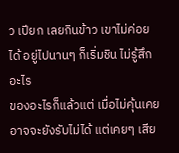ว เปียก เลยกินข้าว เขาไม่ค่อยได้ อยู่ไปนานๆ ก็เริ่มชิน ไม่รู้สึกอะไร
ของอะไรก็แล้วแต่ เมื่อไม่คุ้นเคย อาจจะยังรับไม่ได้ แต่เคยๆ เสีย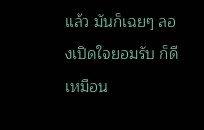แล้ว มันก็เฉยๆ ลองเปิดใจยอมรับ ก็ดีเหมือน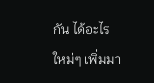กัน ได้อะไรใหม่ๆ เพิ่มมา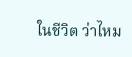ในชีวิต ว่าไหม